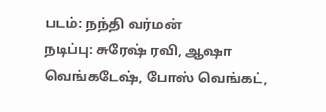படம்: நந்தி வர்மன்
நடிப்பு: சுரேஷ் ரவி, ஆஷா வெங்கடேஷ், போஸ் வெங்கட்,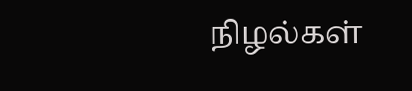நிழல்கள்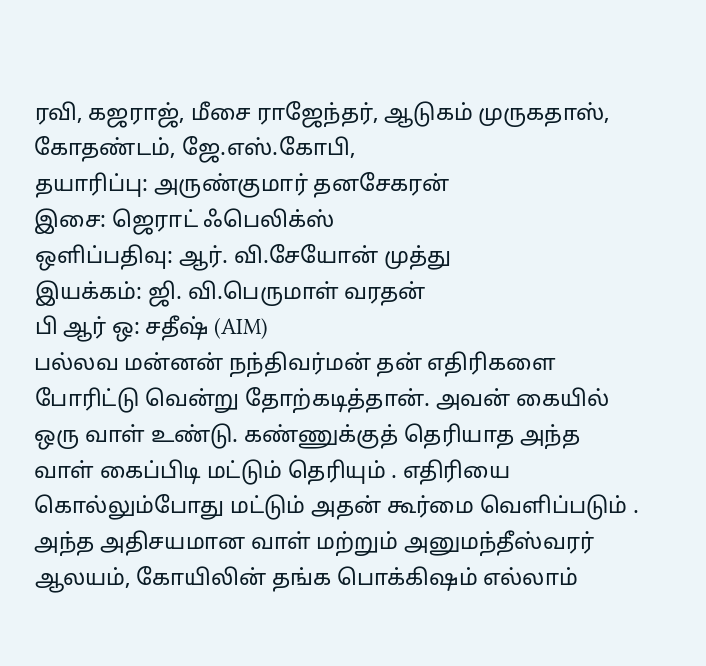ரவி, கஜராஜ், மீசை ராஜேந்தர், ஆடுகம் முருகதாஸ், கோதண்டம், ஜே.எஸ்.கோபி,
தயாரிப்பு: அருண்குமார் தனசேகரன்
இசை: ஜெராட் ஃபெலிக்ஸ்
ஒளிப்பதிவு: ஆர். வி.சேயோன் முத்து
இயக்கம்: ஜி. வி.பெருமாள் வரதன்
பி ஆர் ஒ: சதீஷ் (AIM)
பல்லவ மன்னன் நந்திவர்மன் தன் எதிரிகளை போரிட்டு வென்று தோற்கடித்தான். அவன் கையில் ஒரு வாள் உண்டு. கண்ணுக்குத் தெரியாத அந்த வாள் கைப்பிடி மட்டும் தெரியும் . எதிரியை கொல்லும்போது மட்டும் அதன் கூர்மை வெளிப்படும் . அந்த அதிசயமான வாள் மற்றும் அனுமந்தீஸ்வரர் ஆலயம், கோயிலின் தங்க பொக்கிஷம் எல்லாம்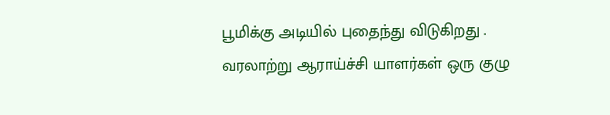பூமிக்கு அடியில் புதைந்து விடுகிறது . வரலாற்று ஆராய்ச்சி யாளர்கள் ஒரு குழு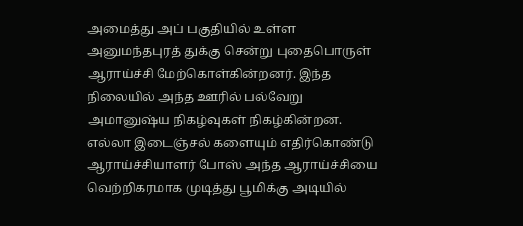அமைத்து அப் பகுதியில் உள்ள அனுமந்தபுரத் துக்கு சென்று புதைபொருள் ஆராய்ச்சி மேற்கொள்கின்றனர். இந்த நிலையில் அந்த ஊரில் பல்வேறு அமானுஷ்ய நிகழ்வுகள் நிகழ்கின்றன. எல்லா இடைஞ்சல் களையும் எதிர்கொண்டு ஆராய்ச்சியாளர் போஸ் அந்த ஆராய்ச்சியை வெற்றிகரமாக முடித்து பூமிக்கு அடியில்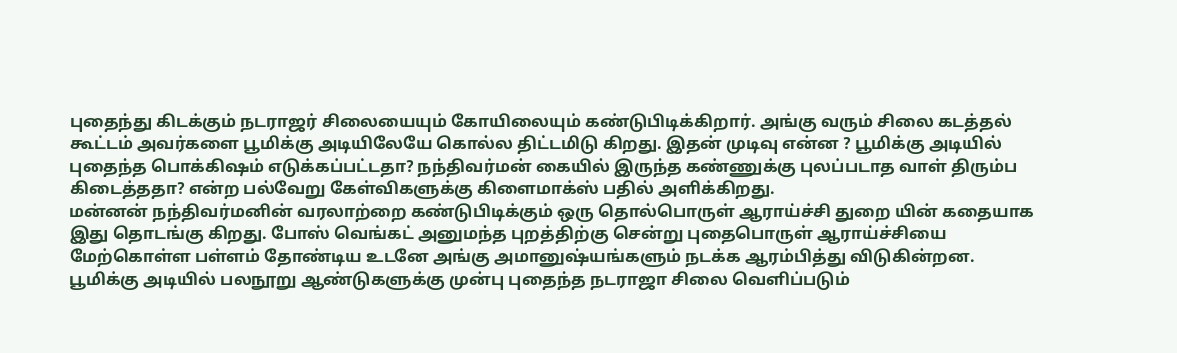புதைந்து கிடக்கும் நடராஜர் சிலையையும் கோயிலையும் கண்டுபிடிக்கிறார். அங்கு வரும் சிலை கடத்தல் கூட்டம் அவர்களை பூமிக்கு அடியிலேயே கொல்ல திட்டமிடு கிறது. இதன் முடிவு என்ன ? பூமிக்கு அடியில் புதைந்த பொக்கிஷம் எடுக்கப்பட்டதா? நந்திவர்மன் கையில் இருந்த கண்ணுக்கு புலப்படாத வாள் திரும்ப கிடைத்ததா? என்ற பல்வேறு கேள்விகளுக்கு கிளைமாக்ஸ் பதில் அளிக்கிறது.
மன்னன் நந்திவர்மனின் வரலாற்றை கண்டுபிடிக்கும் ஒரு தொல்பொருள் ஆராய்ச்சி துறை யின் கதையாக இது தொடங்கு கிறது. போஸ் வெங்கட் அனுமந்த புறத்திற்கு சென்று புதைபொருள் ஆராய்ச்சியை மேற்கொள்ள பள்ளம் தோண்டிய உடனே அங்கு அமானுஷ்யங்களும் நடக்க ஆரம்பித்து விடுகின்றன.
பூமிக்கு அடியில் பலநூறு ஆண்டுகளுக்கு முன்பு புதைந்த நடராஜா சிலை வெளிப்படும்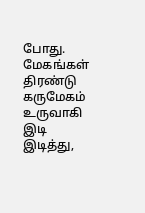போது. மேகங்கள் திரண்டு கருமேகம் உருவாகி இடி இடித்து,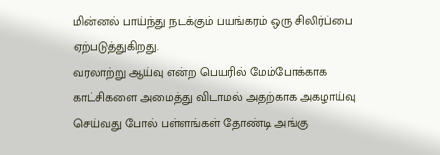மின்னல் பாய்ந்து நடக்கும் பயங்கரம் ஒரு சிலிர்ப்பை ஏற்படுத்துகிறது.
வரலாற்று ஆய்வு என்ற பெயரில் மேம்போக்காக காட்சிகளை அமைத்து விடாமல் அதற்காக அகழாய்வு செய்வது போல் பள்ளங்கள் தோண்டி அங்கு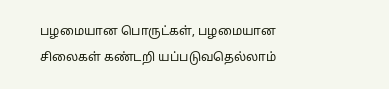பழமையான பொருட்கள், பழமையான சிலைகள் கண்டறி யப்படுவதெல்லாம்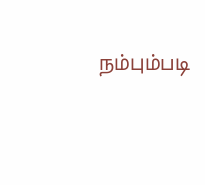நம்பும்படி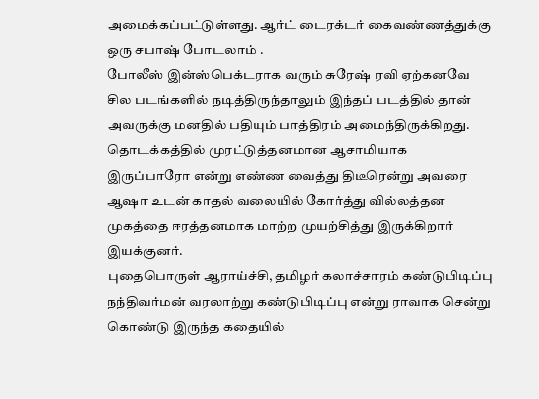அமைக்கப்பட்டுள்ளது. ஆர்ட் டைரக்டர் கைவண்ணத்துக்கு ஒரு சபாஷ் போடலாம் .
போலீஸ் இன்ஸ்பெக்டராக வரும் சுரேஷ் ரவி ஏற்கனவே சில படங்களில் நடித்திருந்தாலும் இந்தப் படத்தில் தான் அவருக்கு மனதில் பதியும் பாத்திரம் அமைந்திருக்கிறது. தொடக்கத்தில் முரட்டுத்தனமான ஆசாமியாக இருப்பாரோ என்று எண்ண வைத்து திடீரென்று அவரை ஆஷா உடன் காதல் வலையில் கோர்த்து வில்லத்தன முகத்தை ஈரத்தனமாக மாற்ற முயற்சித்து இருக்கிறார் இயக்குனர்.
புதைபொருள் ஆராய்ச்சி, தமிழர் கலாச்சாரம் கண்டுபிடிப்பு நந்திவர்மன் வரலாற்று கண்டுபிடிப்பு என்று ராவாக சென்று கொண்டு இருந்த கதையில்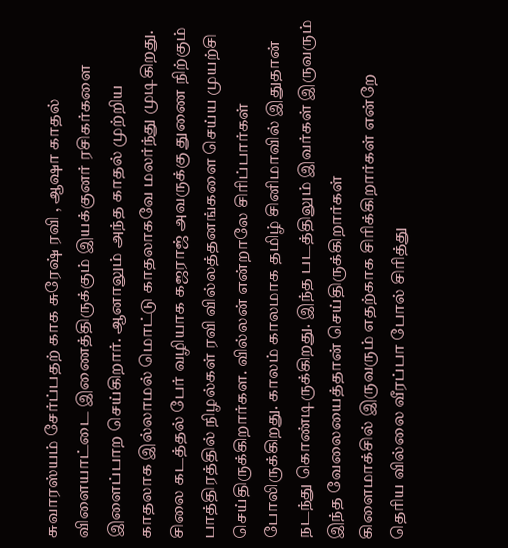சுவாரஸ்யம் சேர்ப்பதற் காக சுரேஷ் ரவி , ஆஷா காதல் விளையாட்டை இணைத்திருக்கும் இயக்குனர் ரசிகர்களை இளைப்பாற செய்கிறார். ஆனாலும் அந்த காதல் முற்றிய காதலாக இல்லாமல் மொட்டு காதலாகவே மலர்ந்து முடிகிறது.
சிலை கடத்தல் பேர் வழியாக கஜராஜ் அவருக்கு துணை நிற்கும் பாத்திரத்தில் நிழல்கள் ரவி வில்லத்தனங்களை செய்ய முயற்சி செய்திருக்கிறார்கள. வில்லன் என்றாலே சிரிப்பார்கள் போலிருக்கிறது. காலம் காலமாக தமிழ் சினிமாவில் இதுதான் நடந்து கொண்டிருக்கிறது. இந்த படத்திலும் இவர்கள் இருவரும் இந்த வேலையைத்தான் செய்திருக்கிறார்கள்
கிளைமாக்சில் இருவரும் எதற்காக சிரிக்கிறார்கள் என்றே தெரிய வில்லை வீரப்பா போல் சிரித்து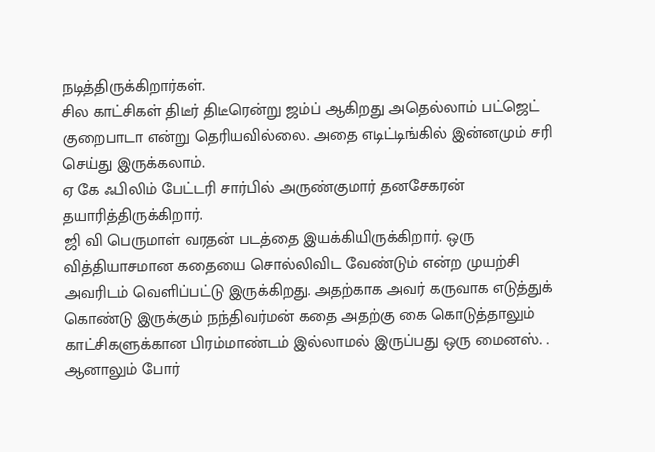நடித்திருக்கிறார்கள்.
சில காட்சிகள் திடீர் திடீரென்று ஜம்ப் ஆகிறது அதெல்லாம் பட்ஜெட் குறைபாடா என்று தெரியவில்லை. அதை எடிட்டிங்கில் இன்னமும் சரி செய்து இருக்கலாம்.
ஏ கே ஃபிலிம் பேட்டரி சார்பில் அருண்குமார் தனசேகரன் தயாரித்திருக்கிறார்.
ஜி வி பெருமாள் வரதன் படத்தை இயக்கியிருக்கிறார். ஒரு வித்தியாசமான கதையை சொல்லிவிட வேண்டும் என்ற முயற்சி அவரிடம் வெளிப்பட்டு இருக்கிறது. அதற்காக அவர் கருவாக எடுத்துக் கொண்டு இருக்கும் நந்திவர்மன் கதை அதற்கு கை கொடுத்தாலும் காட்சிகளுக்கான பிரம்மாண்டம் இல்லாமல் இருப்பது ஒரு மைனஸ். . ஆனாலும் போர்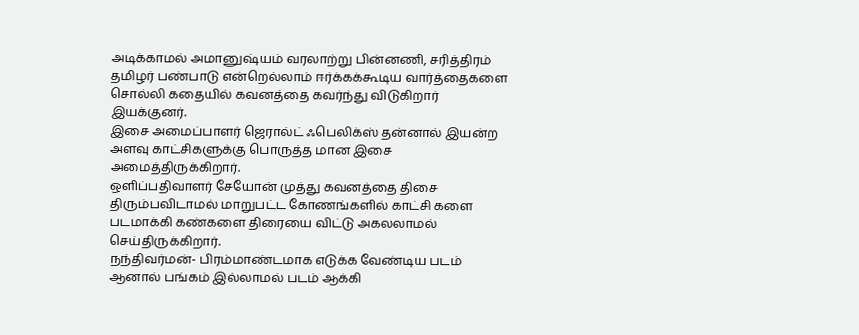அடிக்காமல் அமானுஷ்யம் வரலாற்று பின்னணி, சரித்திரம் தமிழர் பண்பாடு என்றெல்லாம் ஈர்க்கக்கூடிய வார்த்தைகளை சொல்லி கதையில் கவனத்தை கவர்ந்து விடுகிறார் இயக்குனர்.
இசை அமைப்பாளர் ஜெரால்ட் ஃபெலிக்ஸ் தன்னால் இயன்ற அளவு காட்சிகளுக்கு பொருத்த மான இசை அமைத்திருக்கிறார்.
ஒளிப்பதிவாளர் சேயோன் முத்து கவனத்தை திசை திரும்பவிடாமல் மாறுபட்ட கோணங்களில் காட்சி களை படமாக்கி கண்களை திரையை விட்டு அகலலாமல் செய்திருக்கிறார்.
நந்திவர்மன்- பிரம்மாண்டமாக எடுக்க வேண்டிய படம் ஆனால் பங்கம் இல்லாமல் படம் ஆக்கி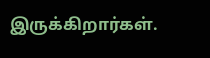இருக்கிறார்கள்.